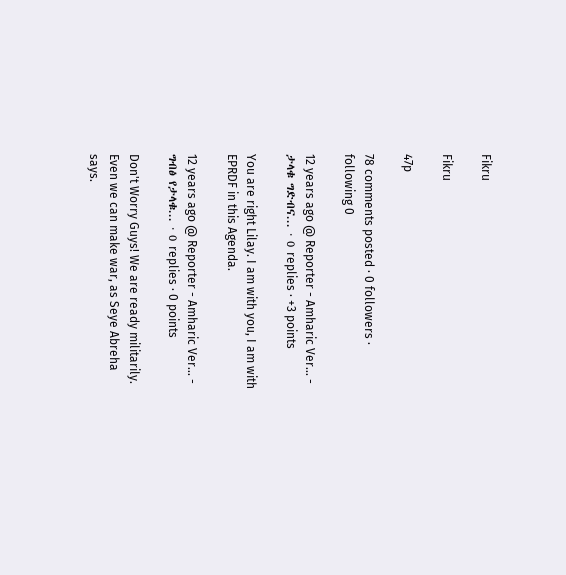Fikru

Fikru

47p

78 comments posted · 0 followers · following 0

12 years ago @ Reporter - Amharic Ver... - ታላቁ ግድብና... · 0 replies · +3 points

You are right Lilay. I am with you, I am with EPRDF in this Agenda.

12 years ago @ Reporter - Amharic Ver... - ግብፅ የታላቁ... · 0 replies · 0 points

Don't Worry Guys! We are ready militarily. Even we can make war, as Seye Abreha says.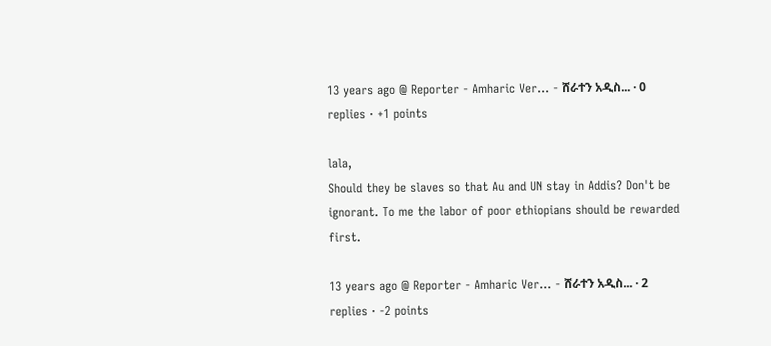13 years ago @ Reporter - Amharic Ver... - ሸራተን አዲስ... · 0 replies · +1 points

lala,
Should they be slaves so that Au and UN stay in Addis? Don't be ignorant. To me the labor of poor ethiopians should be rewarded first.

13 years ago @ Reporter - Amharic Ver... - ሸራተን አዲስ... · 2 replies · -2 points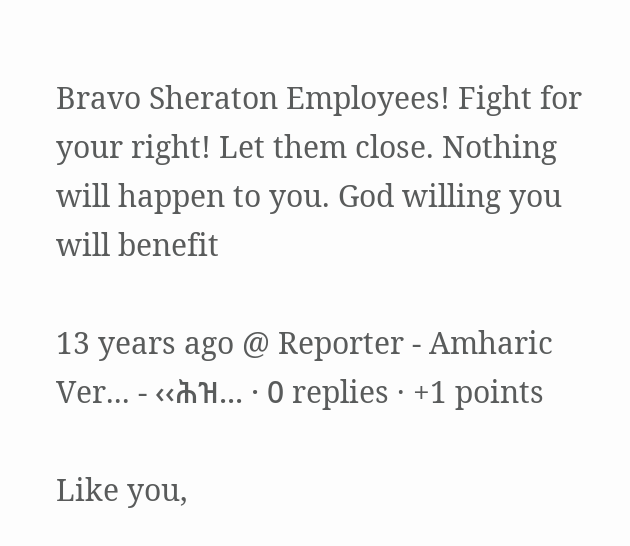Bravo Sheraton Employees! Fight for your right! Let them close. Nothing will happen to you. God willing you will benefit

13 years ago @ Reporter - Amharic Ver... - ‹‹ሕዝ... · 0 replies · +1 points

Like you,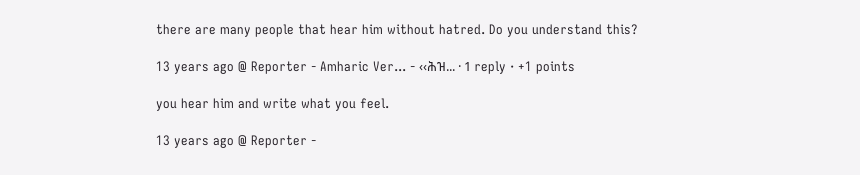there are many people that hear him without hatred. Do you understand this?

13 years ago @ Reporter - Amharic Ver... - ‹‹ሕዝ... · 1 reply · +1 points

you hear him and write what you feel.

13 years ago @ Reporter -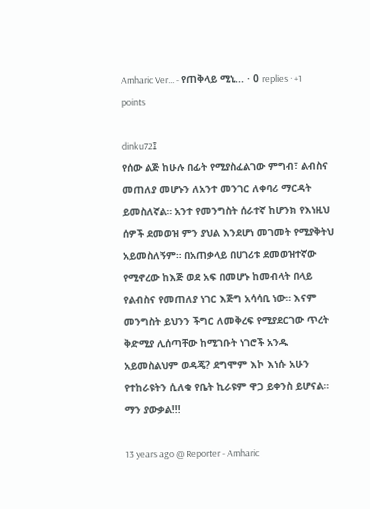Amharic Ver... - የጠቅላይ ሚኒ... · 0 replies · +1 points

dinku72፤
የሰው ልጅ ከሁሉ በፊት የሚያስፈልገው ምግብ፣ ልብስና መጠለያ መሆኑን ለአንተ መንገር ለቀባሪ ማርዳት ይመስለኛል። አንተ የመንግስት ሰራተኛ ከሆንክ የእነዚህ ሰዎች ደመወዝ ምን ያህል እንደሆነ መገመት የሚያቅትህ አይመስለኝም። በአጠቃላይ በሀገሪቱ ደመወዝተኛው የሚኖረው ከእጅ ወደ አፍ በመሆኑ ከመብላት በላይ የልብስና የመጠለያ ነገር እጅግ አሳሳቢ ነው። እናም መንግስት ይህንን ችግር ለመቅረፍ የሚያደርገው ጥረት ቅድሚያ ሊሰጣቸው ከሚገቡት ነገሮች አንዱ አይመስልህም ወዳጄ? ደግሞም እኮ እነሱ አሁን የተከራዩትን ሲለቁ የቤት ኪራዩም ዋጋ ይቀንስ ይሆናል። ማን ያውቃል!!!

13 years ago @ Reporter - Amharic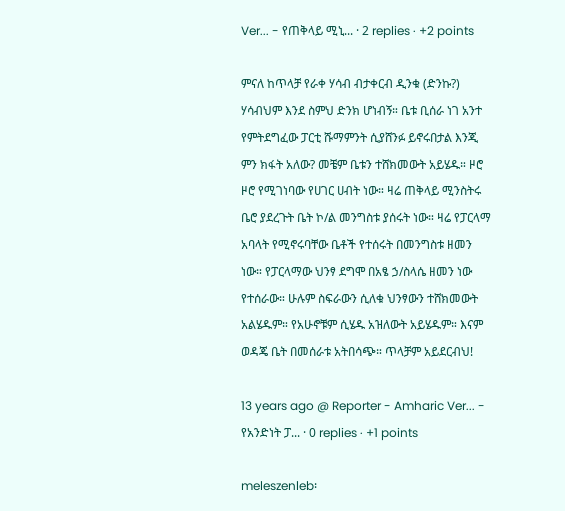Ver... - የጠቅላይ ሚኒ... · 2 replies · +2 points

ምናለ ከጥላቻ የራቀ ሃሳብ ብታቀርብ ዲንቁ (ድንኩ?) ሃሳብህም እንደ ስምህ ድንክ ሆነብኝ። ቤቱ ቢሰራ ነገ አንተ የምትደግፈው ፓርቲ ሹማምንት ሲያሸንፉ ይኖሩበታል እንጂ ምን ክፋት አለው? መቼም ቤቱን ተሸክመውት አይሄዱ። ዞሮ ዞሮ የሚገነባው የሀገር ሀብት ነው። ዛሬ ጠቅላይ ሚንስትሩ ቤሮ ያደረጉት ቤት ኮ/ል መንግስቱ ያሰሩት ነው። ዛሬ የፓርላማ አባላት የሚኖሩባቸው ቤቶች የተሰሩት በመንግስቱ ዘመን ነው። የፓርላማው ህንፃ ደግሞ በአፄ ኃ/ስላሴ ዘመን ነው የተሰራው። ሁሉም ስፍራውን ሲለቁ ህንፃውን ተሸክመውት አልሄዱም። የአሁኖቹም ሲሄዱ አዝለውት አይሄዱም። እናም ወዳጄ ቤት በመሰራቱ አትበሳጭ። ጥላቻም አይደርብህ!

13 years ago @ Reporter - Amharic Ver... - የአንድነት ፓ... · 0 replies · +1 points

meleszenleb፡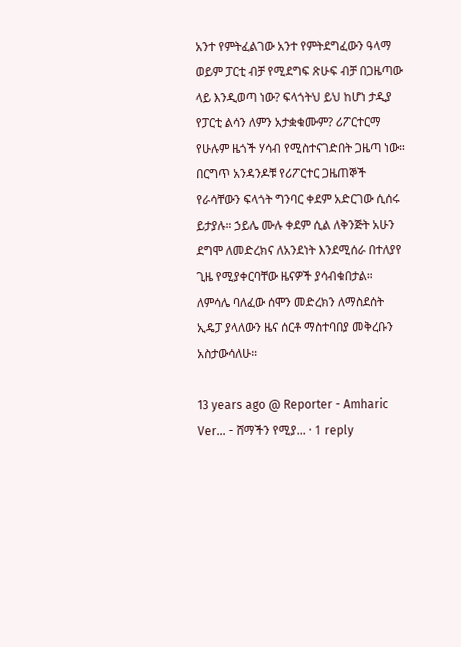አንተ የምትፈልገው አንተ የምትደግፈውን ዓላማ ወይም ፓርቲ ብቻ የሚደግፍ ጽሁፍ ብቻ በጋዜጣው ላይ እንዲወጣ ነው? ፍላጎትህ ይህ ከሆነ ታዲያ የፓርቲ ልሳን ለምን አታቋቁሙም? ሪፖርተርማ የሁሉም ዜጎች ሃሳብ የሚስተናገድበት ጋዜጣ ነው። በርግጥ አንዳንዶቹ የሪፖርተር ጋዜጠኞች የራሳቸውን ፍላጎት ግንባር ቀደም አድርገው ሲሰሩ ይታያሉ። ኃይሌ ሙሉ ቀደም ሲል ለቅንጅት አሁን ደግሞ ለመድረክና ለአንደነት እንደሚሰራ በተለያየ ጊዜ የሚያቀርባቸው ዜናዎች ያሳብቁበታል። ለምሳሌ ባለፈው ሰሞን መድረክን ለማስደሰት ኢዴፓ ያላለውን ዜና ሰርቶ ማስተባበያ መቅረቡን አስታውሳለሁ።

13 years ago @ Reporter - Amharic Ver... - ሸማችን የሚያ... · 1 reply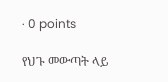· 0 points

የህጉ መውጣት ላይ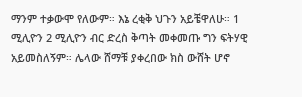ማንም ተቃውሞ የለውም። እኔ ረቂቅ ህጉን አይቼዋለሁ። 1 ሚሊዮን 2 ሚሊዮን ብር ድረስ ቅጣት መቀመጡ ግን ፍትሃዊ አይመስለኝም። ሌላው ሸማቹ ያቀረበው ክስ ውሸት ሆኖ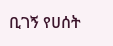ቢገኝ የሀሰት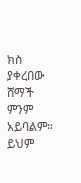ክስ ያቀረበው ሸማች ምንም አይባልም። ይህም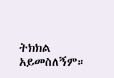ትክክል አይመስለኝም።